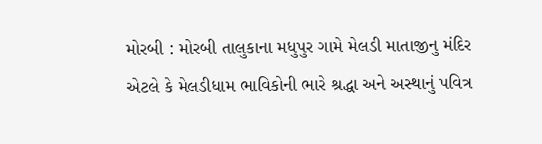મોરબી : મોરબી તાલુકાના મધુપુર ગામે મેલડી માતાજીનુ મંદિર એટલે કે મેલડીધામ ભાવિકોની ભારે શ્રદ્ધા અને અસ્થાનું પવિત્ર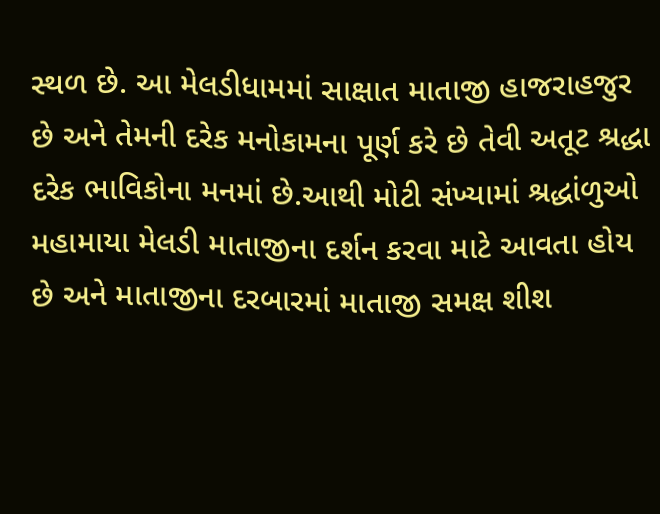સ્થળ છે. આ મેલડીધામમાં સાક્ષાત માતાજી હાજરાહજુર છે અને તેમની દરેક મનોકામના પૂર્ણ કરે છે તેવી અતૂટ શ્રદ્ધા દરેક ભાવિકોના મનમાં છે.આથી મોટી સંખ્યામાં શ્રદ્ધાંળુઓ મહામાયા મેલડી માતાજીના દર્શન કરવા માટે આવતા હોય છે અને માતાજીના દરબારમાં માતાજી સમક્ષ શીશ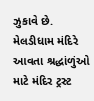ઝુકાવે છે.
મેલડીધામ મંદિરે આવતા શ્રદ્ધાંળુંઓ માટે મંદિર ટ્રસ્ટ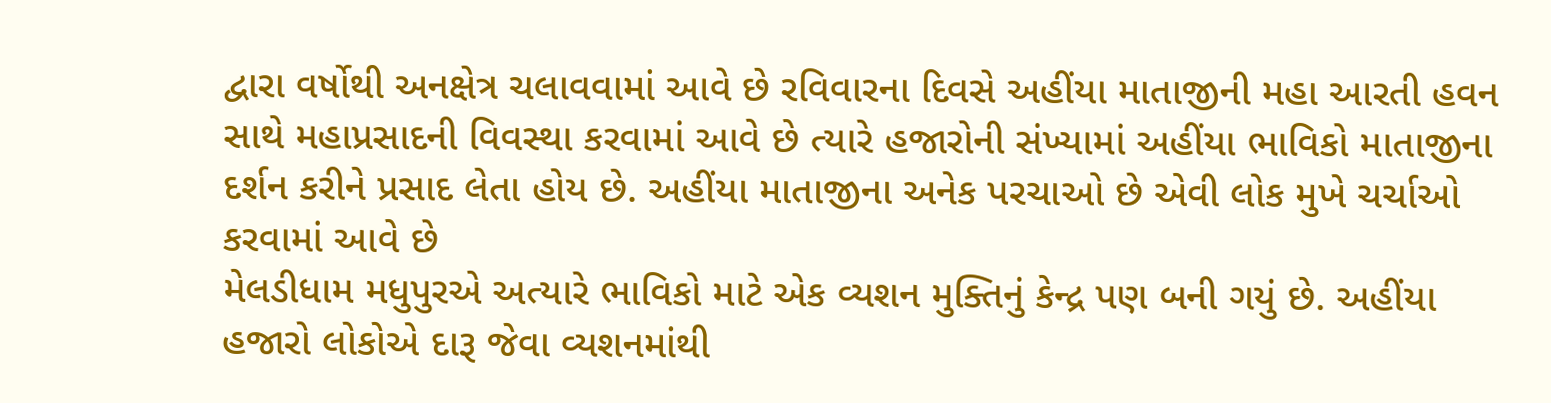દ્વારા વર્ષોથી અનક્ષેત્ર ચલાવવામાં આવે છે રવિવારના દિવસે અહીંયા માતાજીની મહા આરતી હવન સાથે મહાપ્રસાદની વિવસ્થા કરવામાં આવે છે ત્યારે હજારોની સંખ્યામાં અહીંયા ભાવિકો માતાજીના દર્શન કરીને પ્રસાદ લેતા હોય છે. અહીંયા માતાજીના અનેક પરચાઓ છે એવી લોક મુખે ચર્ચાઓ કરવામાં આવે છે
મેલડીધામ મધુપુરએ અત્યારે ભાવિકો માટે એક વ્યશન મુક્તિનું કેન્દ્ર પણ બની ગયું છે. અહીંયા હજારો લોકોએ દારૂ જેવા વ્યશનમાંથી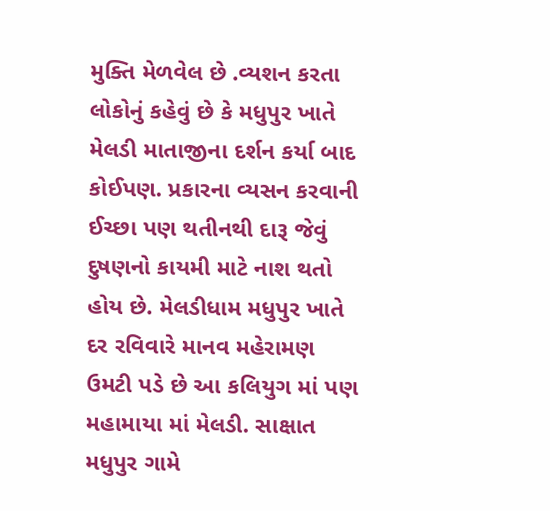મુક્તિ મેળવેલ છે .વ્યશન કરતા લોકોનું કહેવું છે કે મધુપુર ખાતે મેલડી માતાજીના દર્શન કર્યા બાદ કોઈપણ. પ્રકારના વ્યસન કરવાની ઈચ્છા પણ થતીનથી દારૂ જેવું દુષણનો કાયમી માટે નાશ થતો હોય છે. મેલડીધામ મધુપુર ખાતે દર રવિવારે માનવ મહેરામણ ઉમટી પડે છે આ કલિયુગ માં પણ મહામાયા માં મેલડી. સાક્ષાત મધુપુર ગામે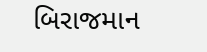બિરાજમાન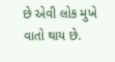છે એવી લોક મુખે વાતો થાય છે.